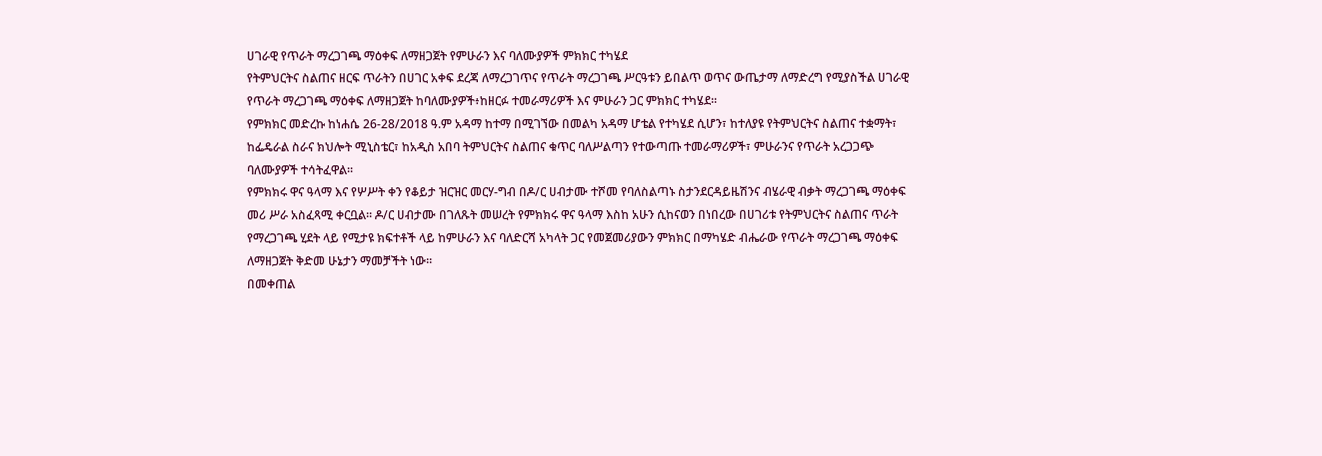ሀገራዊ የጥራት ማረጋገጫ ማዕቀፍ ለማዘጋጀት የምሁራን እና ባለሙያዎች ምክክር ተካሄደ
የትምህርትና ስልጠና ዘርፍ ጥራትን በሀገር አቀፍ ደረጃ ለማረጋገጥና የጥራት ማረጋገጫ ሥርዓቱን ይበልጥ ወጥና ውጤታማ ለማድረግ የሚያስችል ሀገራዊ የጥራት ማረጋገጫ ማዕቀፍ ለማዘጋጀት ከባለሙያዎች፥ከዘርፉ ተመራማሪዎች እና ምሁራን ጋር ምክክር ተካሄደ።
የምክክር መድረኩ ከነሐሴ 26-28/2018 ዓ.ም አዳማ ከተማ በሚገኘው በመልካ አዳማ ሆቴል የተካሄደ ሲሆን፣ ከተለያዩ የትምህርትና ስልጠና ተቋማት፣ ከፌዴራል ስራና ክህሎት ሚኒስቴር፣ ከአዲስ አበባ ትምህርትና ስልጠና ቁጥር ባለሥልጣን የተውጣጡ ተመራማሪዎች፣ ምሁራንና የጥራት አረጋጋጭ ባለሙያዎች ተሳትፈዋል።
የምክክሩ ዋና ዓላማ እና የሦሥት ቀን የቆይታ ዝርዝር መርሃ-ግብ በዶ/ር ሀብታሙ ተሾመ የባለስልጣኑ ስታንደርዳይዜሽንና ብሄራዊ ብቃት ማረጋገጫ ማዕቀፍ መሪ ሥራ አስፈጻሚ ቀርቧል። ዶ/ር ሀብታሙ በገለጹት መሠረት የምክክሩ ዋና ዓላማ እስከ አሁን ሲከናወን በነበረው በሀገሪቱ የትምህርትና ስልጠና ጥራት የማረጋገጫ ሂደት ላይ የሚታዩ ክፍተቶች ላይ ከምሁራን እና ባለድርሻ አካላት ጋር የመጀመሪያውን ምክክር በማካሄድ ብሔራው የጥራት ማረጋገጫ ማዕቀፍ ለማዘጋጀት ቅድመ ሁኔታን ማመቻችት ነው።
በመቀጠል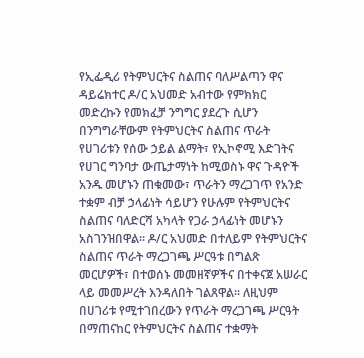የኢፌዲሪ የትምህርትና ስልጠና ባለሥልጣን ዋና ዳይሬክተር ዶ/ር አህመድ አብተው የምክክር መድረኩን የመክፈቻ ንግግር ያደረጉ ሲሆን በንግግራቸውም የትምህርትና ስልጠና ጥራት የሀገሪቱን የሰው ኃይል ልማት፣ የኢኮኖሚ እድገትና የሀገር ግንባታ ውጤታማነት ከሚወስኑ ዋና ጉዳዮች አንዱ መሆኑን ጠቁመው፣ ጥራትን ማረጋገጥ የአንድ ተቋም ብቻ ኃላፊነት ሳይሆን የሁሉም የትምህርትና ስልጠና ባለድርሻ አካላት የጋራ ኃላፊነት መሆኑን አስገንዝበዋል። ዶ/ር አህመድ በተለይም የትምህርትና ስልጠና ጥራት ማረጋገጫ ሥርዓቱ በግልጽ መርሆዎች፣ በተወሰኑ መመዘኛዎችና በተቀናጀ አሠራር ላይ መመሥረት እንዳለበት ገልጸዋል። ለዚህም በሀገሪቱ የሚተገበረውን የጥራት ማረጋገጫ ሥርዓት በማጠናከር የትምህርትና ስልጠና ተቋማት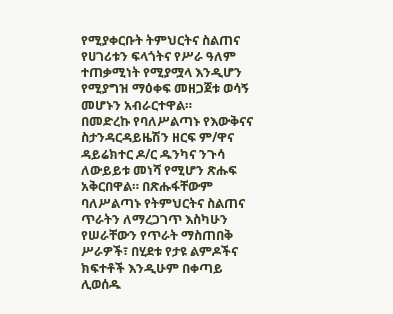የሚያቀርቡት ትምህርትና ስልጠና የሀገሪቱን ፍላጎትና የሥራ ዓለም ተጠቃሚነት የሚያሟላ እንዲሆን የሚያግዝ ማዕቀፍ መዘጋጀቱ ወሳኝ መሆኑን አብራርተዋል።
በመድረኩ የባለሥልጣኑ የእውቅናና ስታንዳርዳይዜሽን ዘርፍ ም/ዋና ዳይሬክተር ዶ/ር ዱንካና ንጉሳ ለውይይቱ መነሻ የሚሆን ጽሑፍ አቅርበዋል። በጽሑፋቸውም ባለሥልጣኑ የትምህርትና ስልጠና ጥራትን ለማረጋገጥ እስካሁን የሠራቸውን የጥራት ማስጠበቅ ሥራዎች፣ በሂደቱ የታዩ ልምዶችና ክፍተቶች እንዲሁም በቀጣይ ሊወሰዱ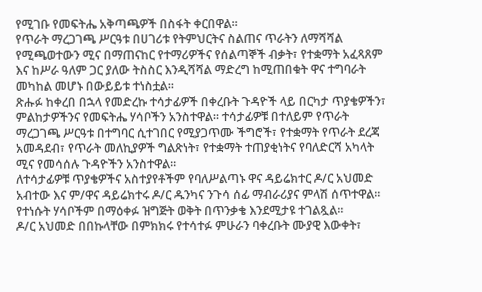የሚገቡ የመፍትሔ አቅጣጫዎች በስፋት ቀርበዋል።
የጥራት ማረጋገጫ ሥርዓቱ በሀገሪቱ የትምህርትና ስልጠና ጥራትን ለማሻሻል የሚጫወተውን ሚና በማጠናከር የተማሪዎችና የሰልጣኞች ብቃት፣ የተቋማት አፈጻጸም እና ከሥራ ዓለም ጋር ያለው ትስስር እንዲሻሻል ማድረግ ከሚጠበቁት ዋና ተግባራት መካከል መሆኑ በውይይቱ ተነስቷል።
ጽሑፉ ከቀረበ በኋላ የመድረኩ ተሳታፊዎች በቀረቡት ጉዳዮች ላይ በርካታ ጥያቄዎችን፣ ምልከታዎችንና የመፍትሔ ሃሳቦችን አንስተዋል። ተሳታፊዎቹ በተለይም የጥራት ማረጋገጫ ሥርዓቱ በተግባር ሲተገበር የሚያጋጥሙ ችግሮች፣ የተቋማት የጥራት ደረጃ አመዳደብ፣ የጥራት መለኪያዎች ግልጽነት፣ የተቋማት ተጠያቂነትና የባለድርሻ አካላት ሚና የመሳሰሉ ጉዳዮችን አንስተዋል።
ለተሳታፊዎቹ ጥያቄዎችና አስተያየቶችም የባለሥልጣኑ ዋና ዳይሬክተር ዶ/ር አህመድ አብተው እና ም/ዋና ዳይሬክተሩ ዶ/ር ዱንካና ንጉሳ ሰፊ ማብራሪያና ምላሽ ሰጥተዋል። የተነሱት ሃሳቦችም በማዕቀፉ ዝግጅት ወቅት በጥንቃቄ እንደሚታዩ ተገልጿል።
ዶ/ር አህመድ በበኩላቸው በምክክሩ የተሳተፉ ምሁራን ባቀረቡት ሙያዊ እውቀት፣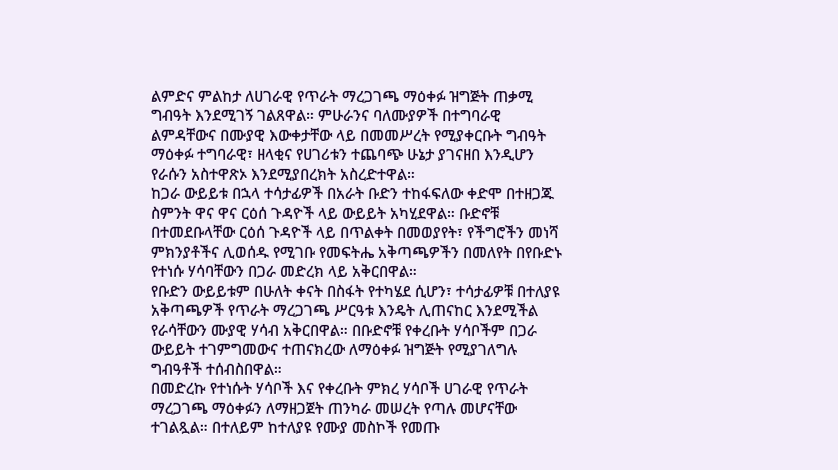ልምድና ምልከታ ለሀገራዊ የጥራት ማረጋገጫ ማዕቀፉ ዝግጅት ጠቃሚ ግብዓት እንደሚገኝ ገልጸዋል። ምሁራንና ባለሙያዎች በተግባራዊ ልምዳቸውና በሙያዊ እውቀታቸው ላይ በመመሥረት የሚያቀርቡት ግብዓት ማዕቀፉ ተግባራዊ፣ ዘላቂና የሀገሪቱን ተጨባጭ ሁኔታ ያገናዘበ እንዲሆን የራሱን አስተዋጽኦ እንደሚያበረክት አስረድተዋል።
ከጋራ ውይይቱ በኋላ ተሳታፊዎች በአራት ቡድን ተከፋፍለው ቀድሞ በተዘጋጁ ስምንት ዋና ዋና ርዕሰ ጉዳዮች ላይ ውይይት አካሂደዋል። ቡድኖቹ በተመደቡላቸው ርዕሰ ጉዳዮች ላይ በጥልቀት በመወያየት፣ የችግሮችን መነሻ ምክንያቶችና ሊወሰዱ የሚገቡ የመፍትሔ አቅጣጫዎችን በመለየት በየቡድኑ የተነሱ ሃሳባቸውን በጋራ መድረክ ላይ አቅርበዋል።
የቡድን ውይይቱም በሁለት ቀናት በስፋት የተካሄደ ሲሆን፣ ተሳታፊዎቹ በተለያዩ አቅጣጫዎች የጥራት ማረጋገጫ ሥርዓቱ እንዴት ሊጠናከር እንደሚችል የራሳቸውን ሙያዊ ሃሳብ አቅርበዋል። በቡድኖቹ የቀረቡት ሃሳቦችም በጋራ ውይይት ተገምግመውና ተጠናክረው ለማዕቀፉ ዝግጅት የሚያገለግሉ ግብዓቶች ተሰብስበዋል።
በመድረኩ የተነሱት ሃሳቦች እና የቀረቡት ምክረ ሃሳቦች ሀገራዊ የጥራት ማረጋገጫ ማዕቀፉን ለማዘጋጀት ጠንካራ መሠረት የጣሉ መሆናቸው ተገልጿል። በተለይም ከተለያዩ የሙያ መስኮች የመጡ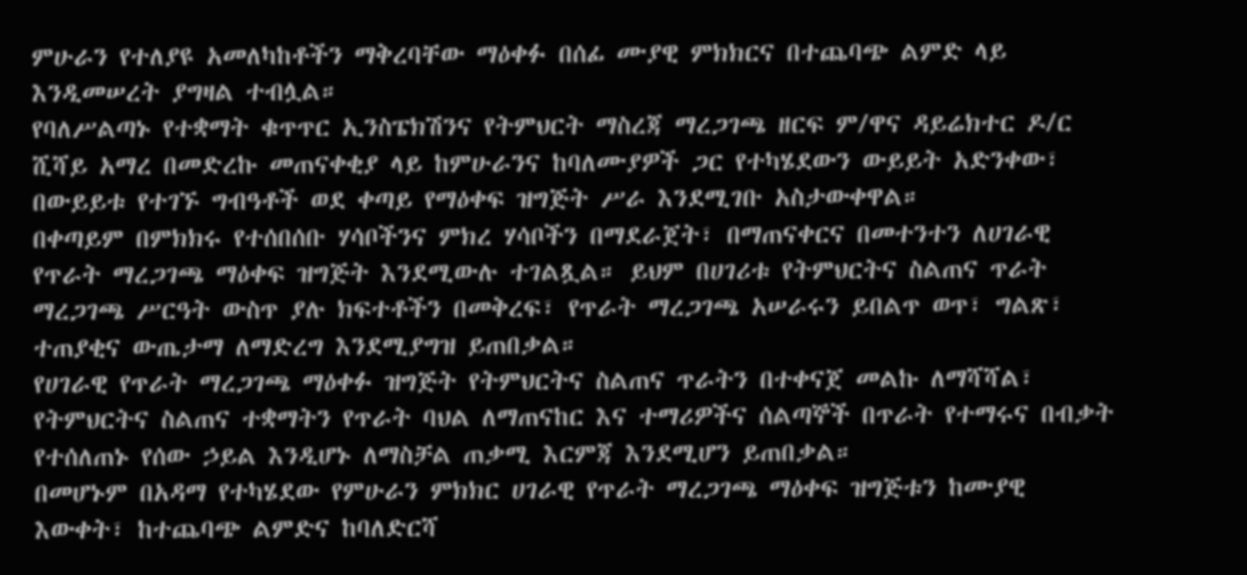ምሁራን የተለያዩ አመለካከቶችን ማቅረባቸው ማዕቀፉ በሰፊ ሙያዊ ምክክርና በተጨባጭ ልምድ ላይ እንዲመሠረት ያግዛል ተብሏል።
የባለሥልጣኑ የተቋማት ቁጥጥር ኢንስፔክሽንና የትምህርት ማስረጃ ማረጋገጫ ዘርፍ ም/ዋና ዳይሬክተር ዶ/ር ሺሻይ አማረ በመድረኩ መጠናቀቂያ ላይ ከምሁራንና ከባለሙያዎች ጋር የተካሄደውን ውይይት አድንቀው፣ በውይይቱ የተገኙ ግብዓቶች ወደ ቀጣይ የማዕቀፍ ዝግጅት ሥራ እንደሚገቡ አስታውቀዋል።
በቀጣይም በምክክሩ የተሰበሰቡ ሃሳቦችንና ምክረ ሃሳቦችን በማደራጀት፣ በማጠናቀርና በመተንተን ለሀገራዊ የጥራት ማረጋገጫ ማዕቀፍ ዝግጅት እንደሚውሉ ተገልጿል። ይህም በሀገሪቱ የትምህርትና ስልጠና ጥራት ማረጋገጫ ሥርዓት ውስጥ ያሉ ክፍተቶችን በመቅረፍ፣ የጥራት ማረጋገጫ አሠራሩን ይበልጥ ወጥ፣ ግልጽ፣ ተጠያቂና ውጤታማ ለማድረግ እንደሚያግዝ ይጠበቃል።
የሀገራዊ የጥራት ማረጋገጫ ማዕቀፉ ዝግጅት የትምህርትና ስልጠና ጥራትን በተቀናጀ መልኩ ለማሻሻል፣ የትምህርትና ስልጠና ተቋማትን የጥራት ባህል ለማጠናከር እና ተማሪዎችና ሰልጣኞች በጥራት የተማሩና በብቃት የተሰለጠኑ የሰው ኃይል እንዲሆኑ ለማስቻል ጠቃሚ እርምጃ እንደሚሆን ይጠበቃል።
በመሆኑም በአዳማ የተካሄደው የምሁራን ምክክር ሀገራዊ የጥራት ማረጋገጫ ማዕቀፍ ዝግጅቱን ከሙያዊ እውቀት፣ ከተጨባጭ ልምድና ከባለድርሻ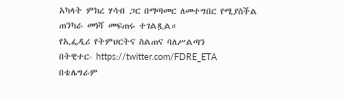አካላት ምክረ ሃሳብ ጋር በማጣመር ለመተግበር የሚያስችል ጠንካራ መነሻ መፍጠሩ ተገልጿል።
የኢፌዲሪ የትምህርትና ስልጠና ባለሥልጣን
በትዊተር- https://twitter.com/FDRE_ETA
በቴሌግራም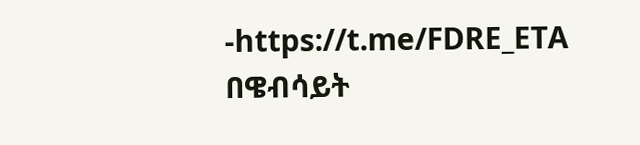-https://t.me/FDRE_ETA
በዌብሳይት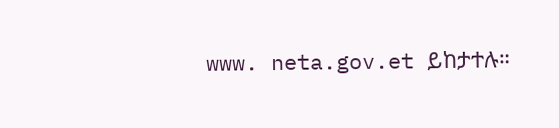www. neta.gov.et ይከታተሉ።